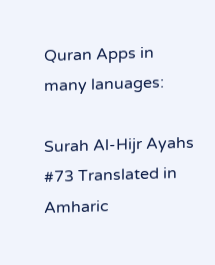Quran Apps in many lanuages:

Surah Al-Hijr Ayahs #73 Translated in Amharic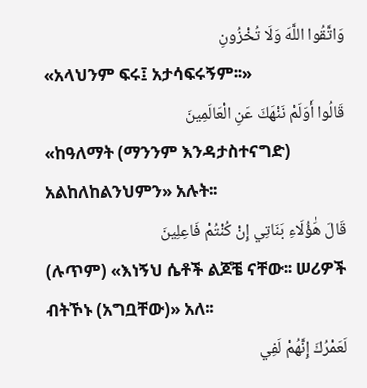وَاتَّقُوا اللَّهَ وَلَا تُخْزُونِ
«አላህንም ፍሩ፤ አታሳፍሩኝም፡፡»
قَالُوا أَوَلَمْ نَنْهَكَ عَنِ الْعَالَمِينَ
«ከዓለማት (ማንንም እንዳታስተናግድ) አልከለከልንህምን» አሉት፡፡
قَالَ هَٰؤُلَاءِ بَنَاتِي إِنْ كُنْتُمْ فَاعِلِينَ
(ሉጥም) «እነኝህ ሴቶች ልጆቼ ናቸው፡፡ ሠሪዎች ብትኾኑ (አግቧቸው)» አለ፡፡
لَعَمْرُكَ إِنَّهُمْ لَفِي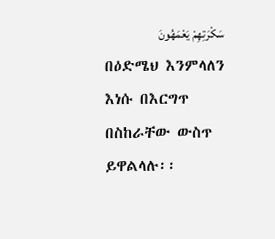سَكْرَتِهِمْ يَعْمَهُونَ
በዕድሜህ እንምላለን እነሱ በእርግጥ በስከራቸው ውስጥ ይዋልላሉ፡፡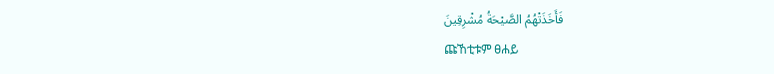فَأَخَذَتْهُمُ الصَّيْحَةُ مُشْرِقِينَ
ጩኸቲቱም ፀሐይ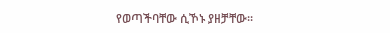የወጣችባቸው ሲኾኑ ያዘቻቸው፡፡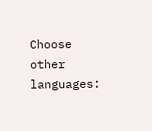Choose other languages: